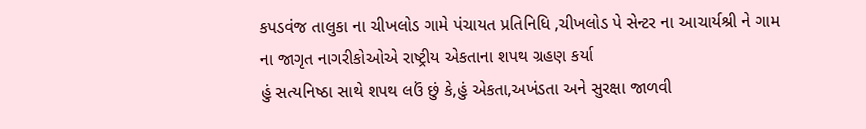કપડવંજ તાલુકા ના ચીખલોડ ગામે પંચાયત પ્રતિનિધિ ,ચીખલોડ પે સેન્ટર ના આચાર્યશ્રી ને ગામ ના જાગૃત નાગરીકોઓએ રાષ્ટ્રીય એકતાના શપથ ગ્રહણ કર્યા
હું સત્યનિષ્ઠા સાથે શપથ લઉં છું કે,હું એકતા,અખંડતા અને સુરક્ષા જાળવી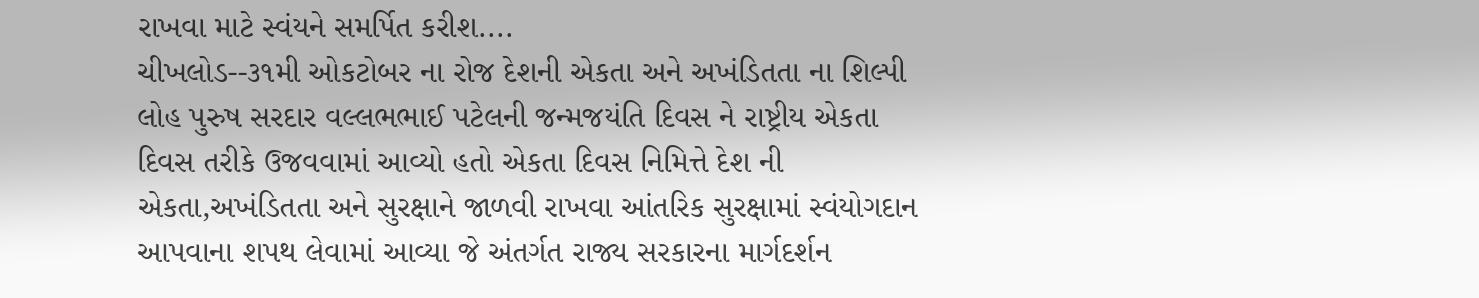રાખવા માટે સ્વંયને સમર્પિત કરીશ....
ચીખલોડ--૩૧મી ઓકટોબર ના રોજ દેશની એકતા અને અખંડિતતા ના શિલ્પી લોહ પુરુષ સરદાર વલ્લભભાઈ પટેલની જન્મજયંતિ દિવસ ને રાષ્ટ્રીય એકતા દિવસ તરીકે ઉજવવામાં આવ્યો હતો એકતા દિવસ નિમિત્તે દેશ ની એકતા,અખંડિતતા અને સુરક્ષાને જાળવી રાખવા આંતરિક સુરક્ષામાં સ્વંયોગદાન આપવાના શપથ લેવામાં આવ્યા જે અંતર્ગત રાજ્ય સરકારના માર્ગદર્શન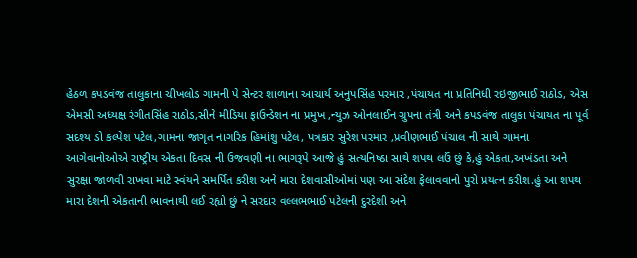હેઠળ કપડવંજ તાલુકાના ચીખલોડ ગામની પે સેન્ટર શાળાના આચાર્ય અનુપસિંહ પરમાર ,પંચાયત ના પ્રતિનિધી રઇજીભાઈ રાઠોડ, એસ એમસી અધ્યક્ષ રંગીતસિંહ રાઠોડ,સીને મીડિયા ફાઉન્ડેશન ના પ્રમુખ ,ન્યુઝ ઓનલાઈન ગ્રુપના તંત્રી અને કપડવંજ તાલુકા પંચાયત ના પૂર્વ સદશ્ય ડો કલ્પેશ પટેલ,ગામના જાગૃત નાગરિક હિમાંશુ પટેલ, પત્રકાર સુરેશ પરમાર ,પ્રવીણભાઈ પંચાલ ની સાથે ગામના આગેવાનોઓએ રાષ્ટ્રીય એકતા દિવસ ની ઉજવણી ના ભાગરૂપે આજે હું સત્યનિષ્ઠા સાથે શપથ લઉં છું કે,હું એકતા,અખંડતા અને સુરક્ષા જાળવી રાખવા માટે સ્વંયને સમર્પિત કરીશ અને મારા દેશવાસીઓમાં પણ આ સંદેશ ફેલાવવાનો પુરો પ્રયત્ન કરીશ.હું આ શપથ મારા દેશની એકતાની ભાવનાથી લઈ રહ્યો છું ને સરદાર વલ્લભભાઈ પટેલની દુરદેશી અને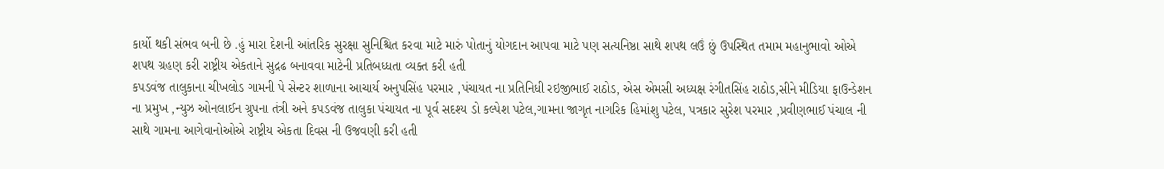કાર્યો થકી સંભવ બની છે .હું મારા દેશની આંતરિક સુરક્ષા સુનિશ્ચિત કરવા માટે મારું પોતાનું યોગદાન આપવા માટે પણ સત્યનિષ્ઠા સાથે શપથ લઉં છું ઉપસ્થિત તમામ મહાનુભાવો ઓએ શપથ ગ્રહણ કરી રાષ્ટ્રીય એકતાને સુદ્રઢ બનાવવા માટેની પ્રતિબધ્ધતા વ્યક્ત કરી હતી
કપડવંજ તાલુકાના ચીખલોડ ગામની પે સેન્ટર શાળાના આચાર્ય અનુપસિંહ પરમાર ,પંચાયત ના પ્રતિનિધી રઇજીભાઈ રાઠોડ, એસ એમસી અધ્યક્ષ રંગીતસિંહ રાઠોડ,સીને મીડિયા ફાઉન્ડેશન ના પ્રમુખ ,ન્યુઝ ઓનલાઈન ગ્રુપના તંત્રી અને કપડવંજ તાલુકા પંચાયત ના પૂર્વ સદશ્ય ડો કલ્પેશ પટેલ,ગામના જાગૃત નાગરિક હિમાંશુ પટેલ, પત્રકાર સુરેશ પરમાર ,પ્રવીણભાઈ પંચાલ ની સાથે ગામના આગેવાનોઓએ રાષ્ટ્રીય એકતા દિવસ ની ઉજવણી કરી હતી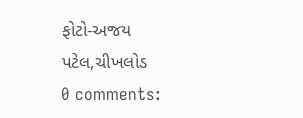ફોટો-અજય પટેલ,ચીખલોડ
0 comments: